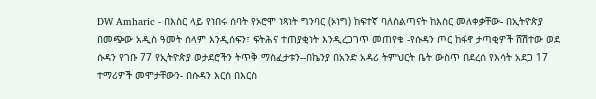DW Amharic - በእስር ላይ የነበሩ ሰባት የኦሮሞ ነጻነት ግንባር (ኦነግ) ከፍተኛ ባለስልጣናት ከእስር መለቀቃቸው- በኢትዮጵያ በመጭው አዲስ ዓመት ሰላም እንዲሰፍን፣ ፍትሕና ተጠያቂነት እንዲረጋገጥ መጠየቁ -የሱዳን ጦር ከፋኖ ታጣቂዎች ሸሽተው ወደ ሱዳን የገቡ 77 የኢትዮጵያ ወታደሮችን ትጥቅ ማስፈታቱን--በኬንያ በአንድ አዳሪ ትምህርት ቤት ውስጥ በደረሰ የእሳት አደጋ 17 ተማሪዎች መሞታቸውን- በሱዳን እርስ በእርስ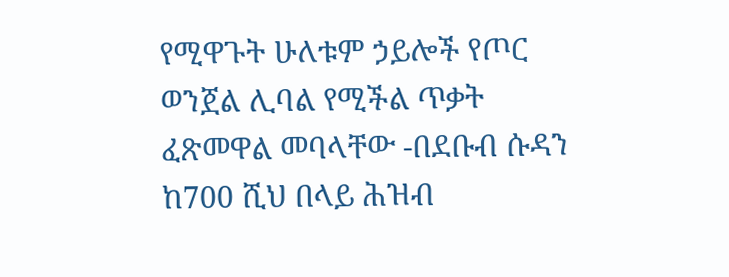የሚዋጉት ሁለቱም ኃይሎች የጦር ወንጀል ሊባል የሚችል ጥቃት ፈጽመዋል መባላቸው -በደቡብ ሱዳን ከ700 ሺህ በላይ ሕዝብ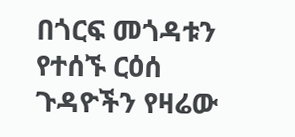በጎርፍ መጎዳቱን የተሰኙ ርዕሰ ጉዳዮችን የዛሬው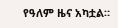የዓለም ዜና አካቷል።